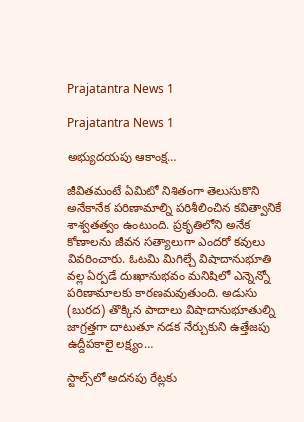Prajatantra News 1

Prajatantra News 1

అభ్యుదయపు ఆకాంక్ష…

జీవితమంటే ఏమిటో నిశితంగా తెలుసుకొని అనేకానేక పరిణామాల్ని పరిశీలించిన కవిత్వానికే శాశ్వతత్వం ఉంటుంది. ప్రకృతిలోని అనేక కోణాలను జీవన సత్యాలుగా ఎందరో కవులు వివరించారు. ఓటమి మిగిల్చే విషాదానుభూతి వల్ల ఏర్పడే దుఃఖానుభవం మనిషిలో ఎన్నెన్నో పరిణామాలకు కారణమవుతుంది. అడుసు (బురద) తొక్కిన పాదాలు విషాదానుభూతుల్ని జాగ్రత్తగా దాటుతూ నడక నేర్చుకుని ఉత్తేజపు ఉద్దీపకాలై లక్ష్యం…

స్టాల్స్‌లో అదనపు రేట్లకు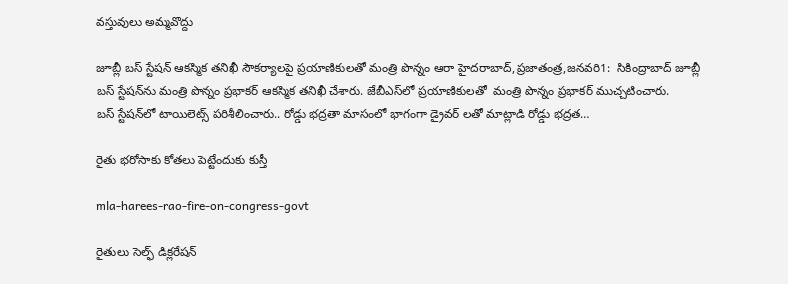వస్తువులు అమ్మవొద్దు

జూబ్లీ బస్‌ ‌స్టేషన్‌ ఆకస్మిక తనిఖీ సౌకర్యాలపై ప్రయాణికులతో మంత్రి పొన్నం ఆరా హైదరాబాద్‌,ప్రజాతంత్ర,జనవరి1:  సికింద్రాబాద్‌ ‌జూబ్లీ బస్‌ ‌స్టేషన్‌ను మంత్రి పొన్నం ప్రభాకర్‌ ఆకస్మిక తనిఖీ చేశారు. జేబీఎస్‌లో ప్రయాణికులతో  మంత్రి పొన్నం ప్రభాకర్‌ ‌ముచ్చటించారు. బస్‌ ‌స్టేషన్‌లో టాయిలెట్స్ ‌పరిశీలించారు.. రోడ్డు భద్రతా మాసంలో భాగంగా డ్రైవర్‌ ‌లతో మాట్లాడి రోడ్డు భద్రత…

రైతు భరోసాకు కోతలు పెట్టేందుకు కుస్తీ

mla-harees-rao-fire-on-congress-govt

రైతులు సెల్ఫ్ ‌డిక్లరేషన్‌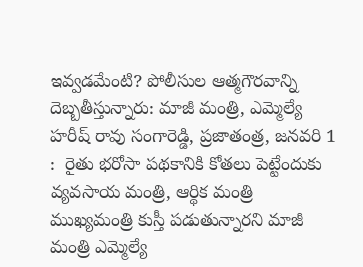ఇవ్వడమేంటి? పోలీసుల ఆత్మగౌరవాన్ని దెబ్బతీస్తున్నారు: మాజీ మంత్రి, ఎమ్మెల్యే హరీష్‌ ‌రావు సంగారెడ్డి, ప్రజాతంత్ర, జనవరి 1 :  రైతు భరోసా పథకానికి కోతలు పెట్టేందుకు  వ్యవసాయ మంత్రి, ఆర్థిక మంత్రి ముఖ్యమంత్రి కుస్తీ పడుతున్నారని మాజీ మంత్రి ఎమ్మెల్యే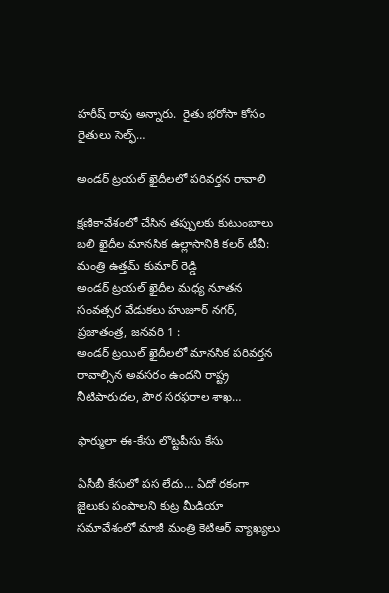హరీష్‌ ‌రావు అన్నారు.  రైతు భరోసా కోసం రైతులు సెల్ఫ్…

అం‌డర్‌ ‌ట్రయల్‌ ‌ఖైదీలలో పరివర్తన రావాలి

క్షణికావేశంలో చేసిన తప్పులకు కుటుంబాలు బలి ఖైదీల మానసిక ఉల్లాసానికి కలర్‌ ‌టీవీ: మంత్రి ఉత్తమ్‌ ‌కుమార్‌ ‌రెడ్డి అండర్‌ ‌ట్రయల్‌ ‌ఖైదీల మధ్య నూతన సంవత్సర వేడుకలు హుజూర్‌ ‌నగర్‌, ప్రజాతంత్ర, జనవరి 1 : అండర్‌ ‌ట్రయిల్‌ ‌ఖైదీలలో మానసిక పరివర్తన రావాల్సిన అవసరం ఉందని రాష్ట్ర నీటిపారుదల, పౌర సరఫరాల శాఖ…

ఫార్ములా ఈ-కేసు లొట్టపీసు కేసు

ఏసీబీ కేసులో పస లేదు… ఏదో రకంగా జైలుకు పంపాలని కుట్ర మీడియా సమావేశంలో మాజీ మంత్రి కెటిఆర్‌ ‌వ్యాఖ్యలు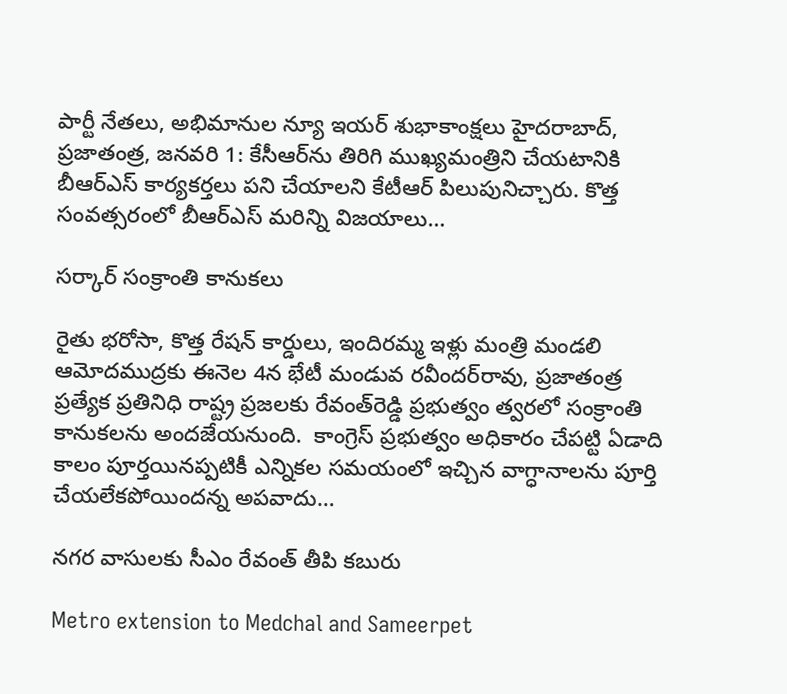పార్టీ నేతలు, అభిమానుల న్యూ ఇయర్‌ ‌శుభాకాంక్షలు హైదరాబాద్‌, ప్రజాతంత్ర, జనవరి 1: కేసీఆర్‌ను తిరిగి ముఖ్యమంత్రిని చేయటానికి బీఆర్‌ఎస్‌ ‌కార్యకర్తలు పని చేయాలని కేటీఆర్‌ ‌పిలుపునిచ్చారు. కొత్త సంవత్సరంలో బీఆర్‌ఎస్‌ ‌మరిన్ని విజయాలు…

సర్కార్‌ ‌సంక్రాంతి కానుకలు

రైతు భరోసా, కొత్త రేషన్‌ ‌కార్డులు, ఇందిరమ్మ ఇళ్లు మంత్రి మండలి ఆమోదముద్రకు ఈనెల 4న భేటీ మండువ రవీందర్‌రావు, ప్రజాతంత్ర ప్రత్యేక ప్రతినిధి రాష్ట్ర ప్రజలకు రేవంత్‌రెడ్డి ప్రభుత్వం త్వరలో సంక్రాంతి కానుకలను అందజేయనుంది.  కాంగ్రెస్‌ ‌ప్రభుత్వం అధికారం చేపట్టి ఏడాది కాలం పూర్తయినప్పటికీ ఎన్నికల సమయంలో ఇచ్చిన వాగ్ధానాలను పూర్తి చేయలేకపోయిందన్న అపవాదు…

నగర వాసులకు సీఎం రేవంత్‌ ‌తీపి కబురు

Metro extension to Medchal and Sameerpet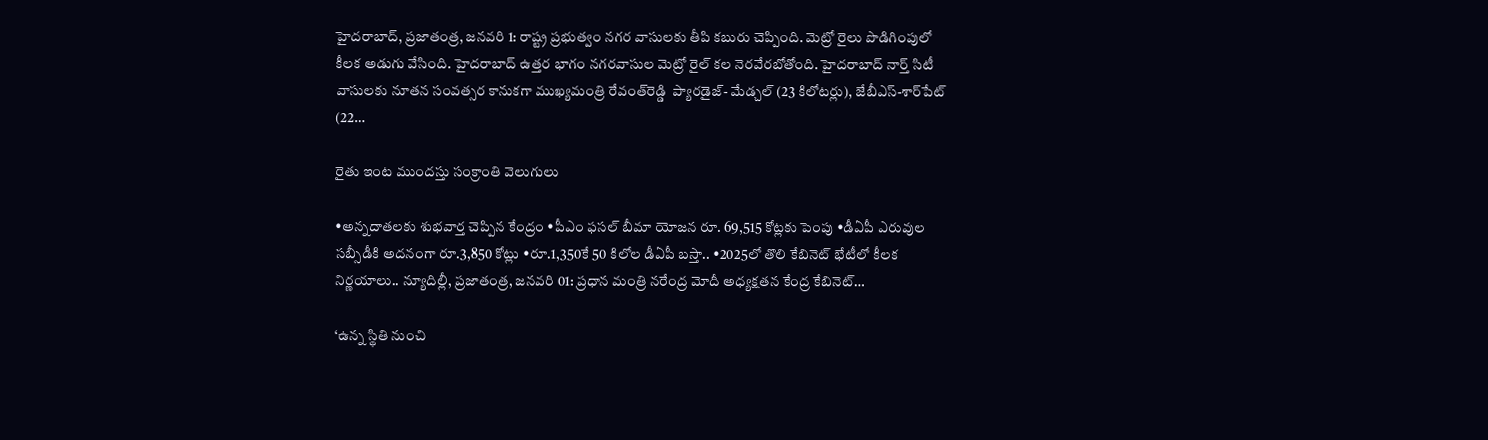హైదరాబాద్‌, ప్రజాతంత్ర, జనవరి 1: రాష్ట్ర ప్రభుత్వం నగర వాసులకు తీపి కబురు చెప్పింది. మెట్రో రైలు పొడిగింపులో కీలక అడుగు వేసింది. హైదరాబాద్‌ ఉత్తర భాగం నగరవాసుల మెట్రో రైల్‌ ‌కల నెరవేరబోతోంది. హైదరాబాద్‌ ‌నార్త్ ‌సిటీ వాసులకు నూతన సంవత్సర కానుకగా ముఖ్యమంత్రి రేవంత్‌రెడ్డి  ప్యారడైజ్‌- మేడ్చల్‌ (23 కిలోటర్లు), జేబీఎస్‌-శార్‌పేట్‌ (22…

రైతు ఇంట ముందస్తు సంక్రాంతి వెలుగులు

•అన్నదాతలకు శుభవార్త చెప్పిన కేంద్రం •పీఎం ఫసల్‌ ‌బీమా యోజన రూ. 69,515 కోట్లకు పెంపు •డీఏపీ ఎరువుల సబ్సీడీకి అదనంగా రూ.3,850 కోట్లు •రూ.1,350కే 50 కిలోల డీఏపీ బస్తా.. •2025లో తొలి కేబినెట్‌ ‌భేటీలో కీలక నిర్ణయాలు.. న్యూదిల్లీ, ప్రజాతంత్ర, జనవరి 01: ప్రధాన మంత్రి నరేంద్ర మోదీ అధ్యక్షతన కేంద్ర కేబినెట్‌…

‘ఉన్న స్థితి నుంచి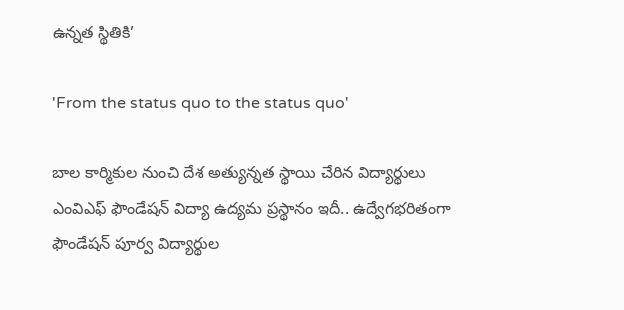ఉన్నత స్థితికి’

'From the status quo to the status quo'

బాల కార్మికుల నుంచి దేశ అత్యున్నత స్థాయి చేరిన విద్యార్థులు ఎంవిఎఫ్‌ ‌ఫౌండేషన్‌ ‌విద్యా ఉద్యమ ప్రస్థానం ఇదీ.. ఉద్వేగభరితంగా ఫౌండేషన్‌ ‌పూర్వ విద్యార్థుల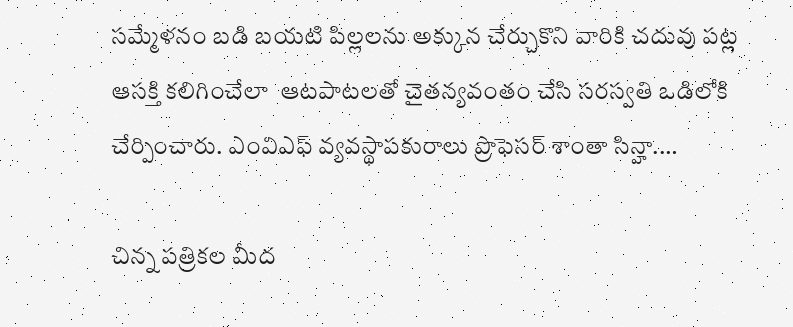సమ్మేళనం బడి బయటి పిల్లలను అక్కున చేర్చుకొని వారికి చదువు పట్ల ఆసక్తి కలిగించేలా  ఆటపాటలతో చైతన్యవంతం చేసి సరస్వతి ఒడిలోకి చేర్పించారు. ఎంవిఎఫ్‌ ‌వ్యవస్థాపకురాలు ప్రొఫెసర్‌ ‌శాంతా సిన్హా.…

చిన్న పత్రికల మీద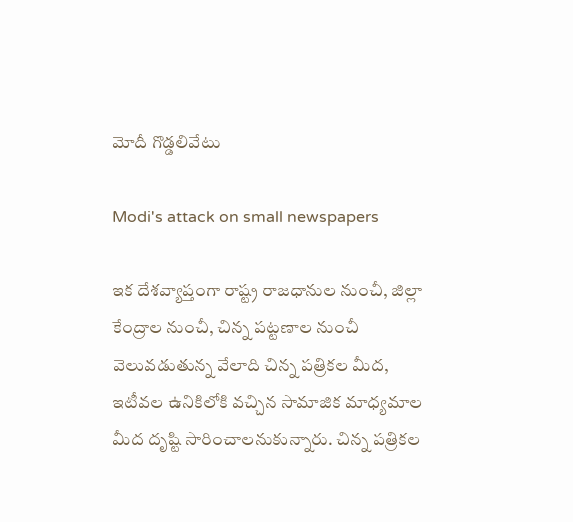మోదీ గొడ్డలివేటు

Modi's attack on small newspapers

ఇక దేశవ్యాప్తంగా రాష్ట్ర రాజధానుల నుంచీ, జిల్లా కేంద్రాల నుంచీ, చిన్న పట్టణాల నుంచీ వెలువడుతున్న వేలాది చిన్న పత్రికల మీద, ఇటీవల ఉనికిలోకి వచ్చిన సామాజిక మాధ్యమాల మీద దృష్టి సారించాలనుకున్నారు. చిన్న పత్రికల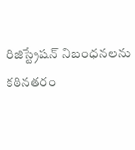రిజిస్ట్రేషన్‌ ‌నిబంధనలను కఠినతరం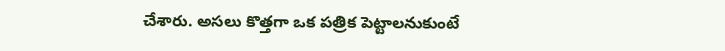చేశారు. అసలు కొత్తగా ఒక పత్రిక పెట్టాలనుకుంటే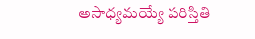అసాధ్యమయ్యే పరిస్తితి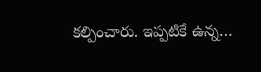కల్పించారు. ఇప్పటికే ఉన్న…